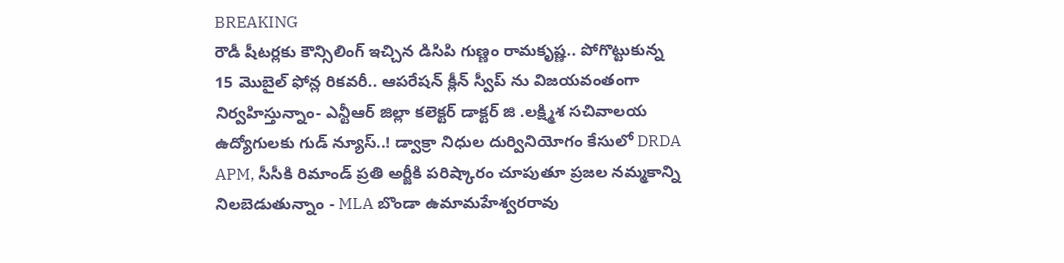BREAKING
రౌడీ షీటర్లకు కౌన్సిలింగ్ ఇచ్చిన డిసిపి గుణ్ణం రామకృష్ణ.. పోగొట్టుకున్న 15 మొబైల్ ఫోన్ల రికవరీ.. ఆపరేషన్ క్లీన్ స్వీప్ ను విజయవంతంగా నిర్వహిస్తున్నాం- ఎన్టీఆర్ జిల్లా కలెక్టర్ డాక్టర్ జి .లక్ష్మిశ సచివాలయ ఉద్యోగులకు గుడ్ న్యూస్..! డ్వాక్రా నిధుల దుర్వినియోగం కేసులో DRDA APM, సీసీకి రిమాండ్ ప్రతి అర్జీకి పరిష్కారం చూపుతూ ప్రజల నమ్మకాన్ని నిలబెడుతున్నాం - MLA బొండా ఉమామహేశ్వరరావు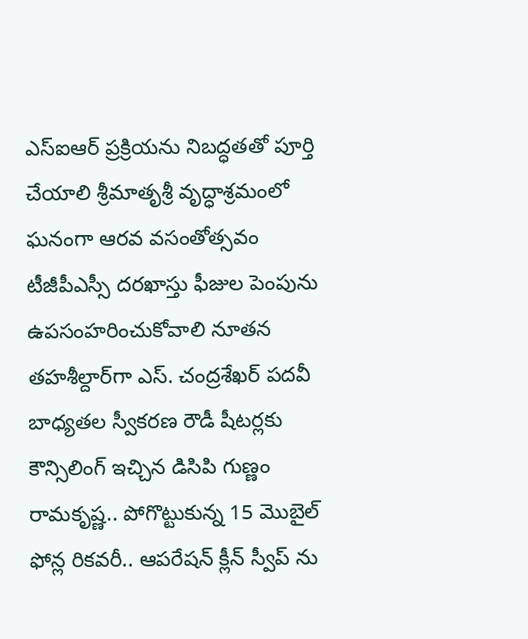ఎస్‌ఐఆర్ ప్రక్రియను నిబద్ధతతో పూర్తి చేయాలి శ్రీమాతృశ్రీ వృద్ధాశ్రమంలో ఘనంగా ఆరవ వసంతోత్సవం టీజీపీఎస్సీ దరఖాస్తు ఫీజుల పెంపును ఉపసంహరించుకోవాలి నూతన తహశీల్దార్‌గా ఎస్. చంద్రశేఖర్ పదవీ బాధ్యతల స్వీకరణ రౌడీ షీటర్లకు కౌన్సిలింగ్ ఇచ్చిన డిసిపి గుణ్ణం రామకృష్ణ.. పోగొట్టుకున్న 15 మొబైల్ ఫోన్ల రికవరీ.. ఆపరేషన్ క్లీన్ స్వీప్ ను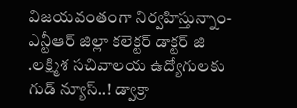విజయవంతంగా నిర్వహిస్తున్నాం- ఎన్టీఆర్ జిల్లా కలెక్టర్ డాక్టర్ జి .లక్ష్మిశ సచివాలయ ఉద్యోగులకు గుడ్ న్యూస్..! డ్వాక్రా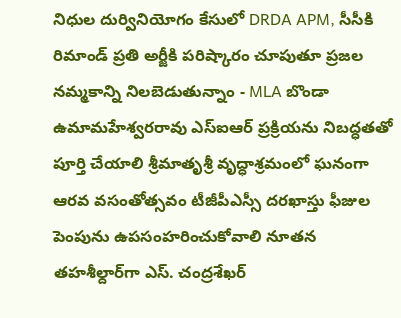నిధుల దుర్వినియోగం కేసులో DRDA APM, సీసీకి రిమాండ్ ప్రతి అర్జీకి పరిష్కారం చూపుతూ ప్రజల నమ్మకాన్ని నిలబెడుతున్నాం - MLA బొండా ఉమామహేశ్వరరావు ఎస్‌ఐఆర్ ప్రక్రియను నిబద్ధతతో పూర్తి చేయాలి శ్రీమాతృశ్రీ వృద్ధాశ్రమంలో ఘనంగా ఆరవ వసంతోత్సవం టీజీపీఎస్సీ దరఖాస్తు ఫీజుల పెంపును ఉపసంహరించుకోవాలి నూతన తహశీల్దార్‌గా ఎస్. చంద్రశేఖర్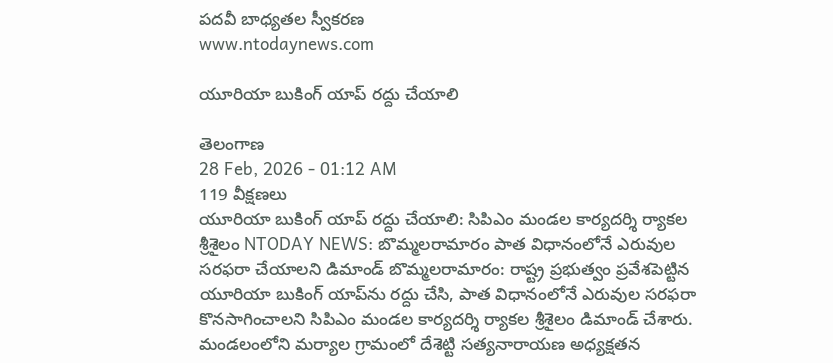పదవీ బాధ్యతల స్వీకరణ
www.ntodaynews.com

యూరియా బుకింగ్ యాప్ రద్దు చేయాలి

తెలంగాణ
28 Feb, 2026 - 01:12 AM
119 వీక్షణలు
యూరియా బుకింగ్ యాప్ రద్దు చేయాలి: సిపిఎం మండల కార్యదర్శి ర్యాకల శ్రీశైలం NTODAY NEWS: బొమ్మలరామారం పాత విధానంలోనే ఎరువుల సరఫరా చేయాలని డిమాండ్ బొమ్మలరామారం: రాష్ట్ర ప్రభుత్వం ప్రవేశపెట్టిన యూరియా బుకింగ్ యాప్‌ను రద్దు చేసి, పాత విధానంలోనే ఎరువుల సరఫరా కొనసాగించాలని సిపిఎం మండల కార్యదర్శి ర్యాకల శ్రీశైలం డిమాండ్ చేశారు. మండలంలోని మర్యాల గ్రామంలో దేశెట్టి సత్యనారాయణ అధ్యక్షతన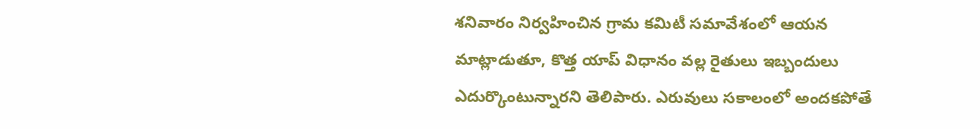శనివారం నిర్వహించిన గ్రామ కమిటీ సమావేశంలో ఆయన మాట్లాడుతూ, కొత్త యాప్ విధానం వల్ల రైతులు ఇబ్బందులు ఎదుర్కొంటున్నారని తెలిపారు. ఎరువులు సకాలంలో అందకపోతే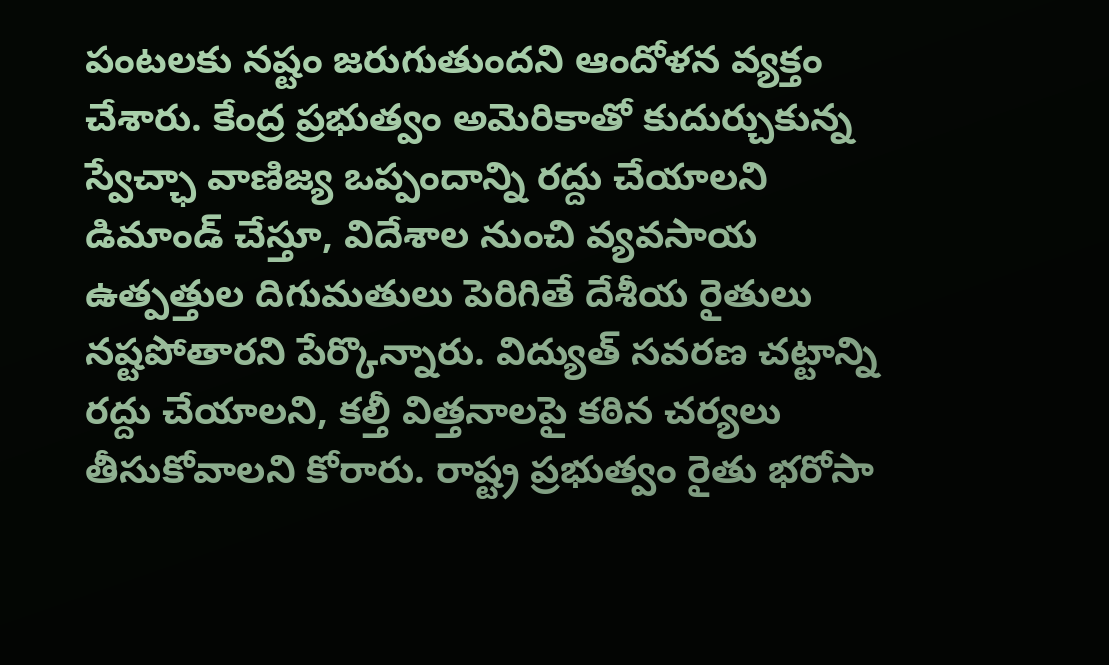పంటలకు నష్టం జరుగుతుందని ఆందోళన వ్యక్తం చేశారు. కేంద్ర ప్రభుత్వం అమెరికాతో కుదుర్చుకున్న స్వేచ్ఛా వాణిజ్య ఒప్పందాన్ని రద్దు చేయాలని డిమాండ్ చేస్తూ, విదేశాల నుంచి వ్యవసాయ ఉత్పత్తుల దిగుమతులు పెరిగితే దేశీయ రైతులు నష్టపోతారని పేర్కొన్నారు. విద్యుత్ సవరణ చట్టాన్ని రద్దు చేయాలని, కల్తీ విత్తనాలపై కఠిన చర్యలు తీసుకోవాలని కోరారు. రాష్ట్ర ప్రభుత్వం రైతు భరోసా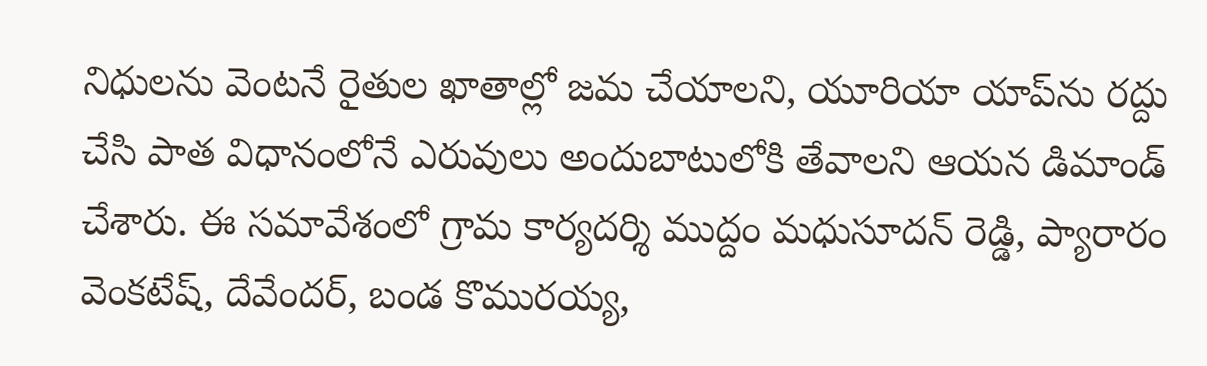నిధులను వెంటనే రైతుల ఖాతాల్లో జమ చేయాలని, యూరియా యాప్‌ను రద్దు చేసి పాత విధానంలోనే ఎరువులు అందుబాటులోకి తేవాలని ఆయన డిమాండ్ చేశారు. ఈ సమావేశంలో గ్రామ కార్యదర్శి ముద్దం మధుసూదన్ రెడ్డి, ప్యారారం వెంకటేష్, దేవేందర్, బండ కొమురయ్య,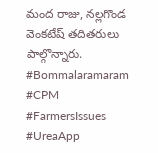మంద రాజు, నల్లగొండ వెంకటేష్ తదితరులు పాల్గొన్నారు. #Bommalaramaram #CPM #FarmersIssues #UreaApp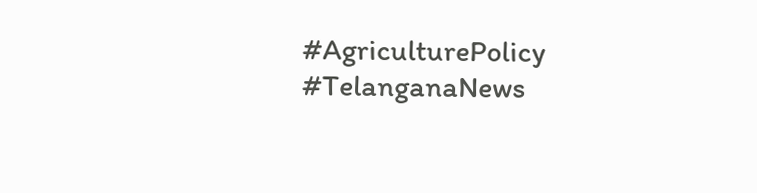#AgriculturePolicy #TelanganaNews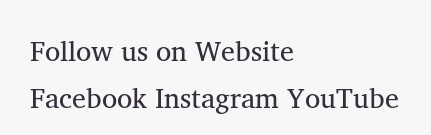Follow us on Website Facebook Instagram YouTube